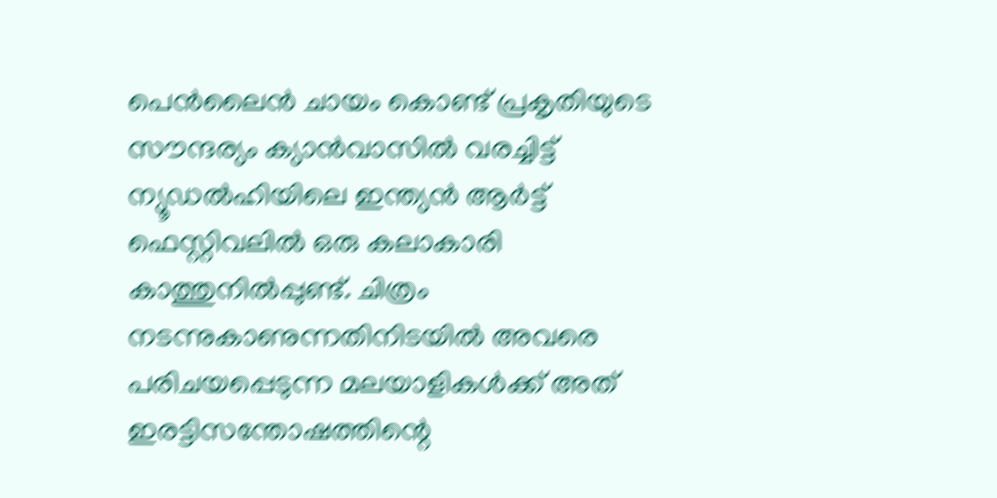പെന്‍ലൈന്‍ ചായം കൊണ്ട് പ്രകൃതിയുടെ സൗന്ദര്യം ക്യാന്‍വാസില്‍ വരച്ചിട്ട് ന്യൂഡല്‍ഹിയിലെ ഇന്ത്യന്‍ ആര്‍ട്ട് ഫെസ്റ്റിവലില്‍ ഒരു കലാകാരി കാത്തുനില്‍പ്പുണ്ട്. ചിത്രം നടന്നുകാണുന്നതിനിടയില്‍ അവരെ പരിചയപ്പെടുന്ന മലയാളികള്‍ക്ക് അത് ഇരട്ടിസന്തോഷത്തിന്റെ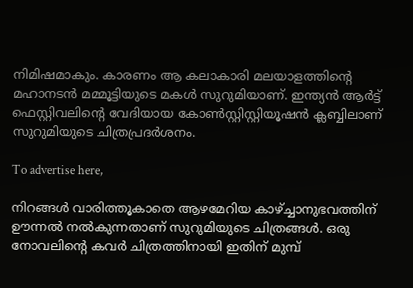നിമിഷമാകും. കാരണം ആ കലാകാരി മലയാളത്തിന്റെ മഹാനടന്‍ മമ്മൂട്ടിയുടെ മകള്‍ സുറുമിയാണ്. ഇന്ത്യന്‍ ആര്‍ട്ട് ഫെസ്റ്റിവലിന്റെ വേദിയായ കോണ്‍സ്റ്റിസ്റ്റിയൂഷന്‍ ക്ലബ്ബിലാണ് സുറുമിയുടെ ചിത്രപ്രദര്‍ശനം.

To advertise here,

നിറങ്ങള്‍ വാരിത്തൂകാതെ ആഴമേറിയ കാഴ്ച്ചാനുഭവത്തിന് ഊന്നല്‍ നല്‍കുന്നതാണ് സുറുമിയുടെ ചിത്രങ്ങള്‍. ഒരു നോവലിന്റെ കവര്‍ ചിത്രത്തിനായി ഇതിന് മുമ്പ്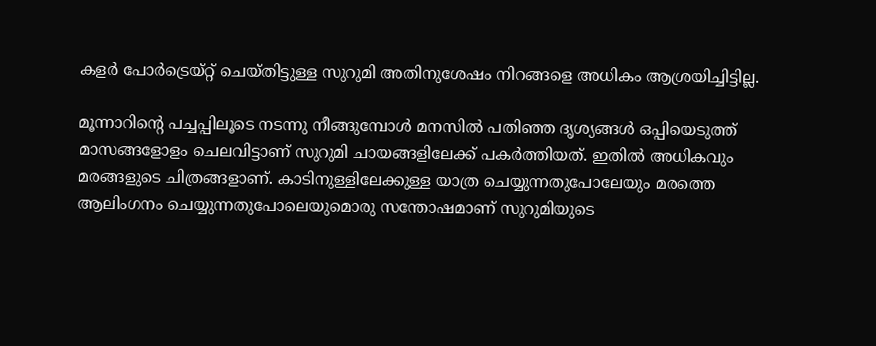കളര്‍ പോര്‍ട്രെയ്റ്റ് ചെയ്തിട്ടുള്ള സുറുമി അതിനുശേഷം നിറങ്ങളെ അധികം ആശ്രയിച്ചിട്ടില്ല.

മൂന്നാറിന്റെ പച്ചപ്പിലൂടെ നടന്നു നീങ്ങുമ്പോള്‍ മനസില്‍ പതിഞ്ഞ ദൃശ്യങ്ങള്‍ ഒപ്പിയെടുത്ത് മാസങ്ങളോളം ചെലവിട്ടാണ് സുറുമി ചായങ്ങളിലേക്ക് പകര്‍ത്തിയത്. ഇതില്‍ അധികവും മരങ്ങളുടെ ചിത്രങ്ങളാണ്. കാടിനുള്ളിലേക്കുള്ള യാത്ര ചെയ്യുന്നതുപോലേയും മരത്തെ ആലിംഗനം ചെയ്യുന്നതുപോലെയുമൊരു സന്തോഷമാണ് സുറുമിയുടെ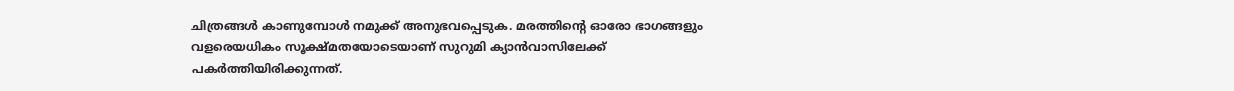ചിത്രങ്ങള്‍ കാണുമ്പോള്‍ നമുക്ക് അനുഭവപ്പെടുക. മരത്തിന്റെ ഓരോ ഭാഗങ്ങളും വളരെയധികം സൂക്ഷ്മതയോടെയാണ് സുറുമി ക്യാന്‍വാസിലേക്ക് പകര്‍ത്തിയിരിക്കുന്നത്.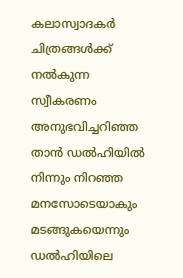കലാസ്വാദകര്‍ ചിത്രങ്ങള്‍ക്ക് നല്‍കുന്ന സ്വീകരണം അനുഭവിച്ചറിഞ്ഞ താന്‍ ഡല്‍ഹിയില്‍ നിന്നും നിറഞ്ഞ മനസോടെയാകും മടങ്ങുകയെന്നും ഡല്‍ഹിയിലെ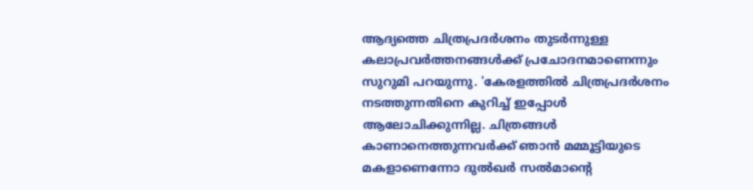ആദ്യത്തെ ചിത്രപ്രദര്‍ശനം തുടര്‍ന്നുള്ള കലാപ്രവര്‍ത്തനങ്ങള്‍ക്ക് പ്രചോദനമാണെന്നും സുറുമി പറയുന്നു. 'കേരളത്തില്‍ ചിത്രപ്രദര്‍ശനം നടത്തുന്നതിനെ കുറിച്ച് ഇപ്പോള്‍ ആലോചിക്കുന്നില്ല. ചിത്രങ്ങള്‍ കാണാനെത്തുന്നവര്‍ക്ക് ഞാന്‍ മമ്മൂട്ടിയുടെ മകളാണെന്നോ ദുല്‍ഖര്‍ സല്‍മാന്റെ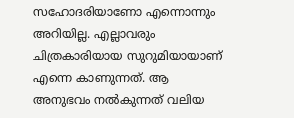സഹോദരിയാണോ എന്നൊന്നും അറിയില്ല. എല്ലാവരും ചിത്രകാരിയായ സുറുമിയായാണ് എന്നെ കാണുന്നത്. ആ അനുഭവം നല്‍കുന്നത് വലിയ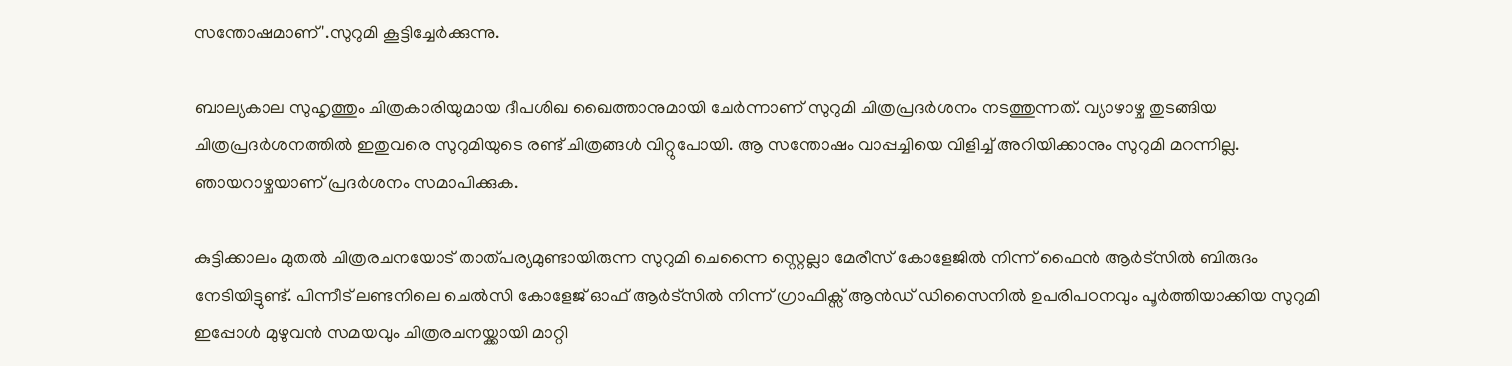സന്തോഷമാണ്'.സുറുമി കൂട്ടിച്ചേര്‍ക്കുന്നു.

ബാല്യകാല സുഹൃത്തും ചിത്രകാരിയുമായ ദീപശിഖ ഖൈത്താനുമായി ചേര്‍ന്നാണ് സുറുമി ചിത്രപ്രദര്‍ശനം നടത്തുന്നത്. വ്യാഴാഴ്ച തുടങ്ങിയ ചിത്രപ്രദര്‍ശനത്തില്‍ ഇതുവരെ സുറുമിയുടെ രണ്ട് ചിത്രങ്ങള്‍ വിറ്റുപോയി. ആ സന്തോഷം വാപ്പച്ചിയെ വിളിച്ച് അറിയിക്കാനും സുറുമി മറന്നില്ല. ഞായറാഴ്ചയാണ് പ്രദര്‍ശനം സമാപിക്കുക.

കുട്ടിക്കാലം മുതല്‍ ചിത്രരചനയോട് താത്പര്യമുണ്ടായിരുന്ന സുറുമി ചെന്നൈ സ്റ്റെല്ലാ മേരീസ് കോളേജില്‍ നിന്ന് ഫൈന്‍ ആര്‍ട്‌സില്‍ ബിരുദം നേടിയിട്ടുണ്ട്. പിന്നീട് ലണ്ടനിലെ ചെല്‍സി കോളേജ് ഓഫ് ആര്‍ട്സില്‍ നിന്ന് ഗ്രാഫിക്സ് ആന്‍ഡ് ഡിസൈനില്‍ ഉപരിപഠനവും പൂര്‍ത്തിയാക്കിയ സുറുമി ഇപ്പോള്‍ മുഴുവന്‍ സമയവും ചിത്രരചനയ്ക്കായി മാറ്റി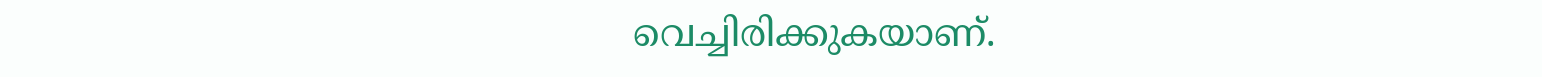വെച്ചിരിക്കുകയാണ്.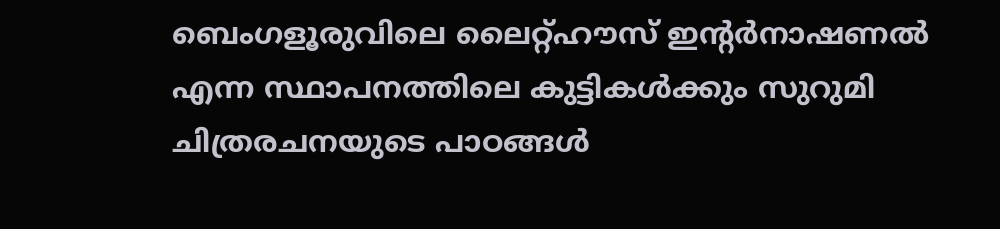ബെംഗളൂരുവിലെ ലൈറ്റ്ഹൗസ് ഇന്റര്‍നാഷണല്‍ എന്ന സ്ഥാപനത്തിലെ കുട്ടികള്‍ക്കും സുറുമി ചിത്രരചനയുടെ പാഠങ്ങള്‍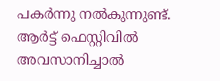പകര്‍ന്നു നല്‍കുന്നുണ്ട്. ആര്‍ട്ട് ഫെസ്റ്റിവില്‍ അവസാനിച്ചാല്‍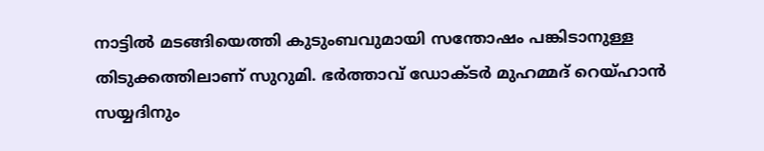നാട്ടില്‍ മടങ്ങിയെത്തി കുടുംബവുമായി സന്തോഷം പങ്കിടാനുള്ള തിടുക്കത്തിലാണ് സുറുമി. ഭര്‍ത്താവ് ഡോക്ടര്‍ മുഹമ്മദ് റെയ്ഹാന്‍ സയ്യദിനും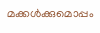മക്കള്‍ക്കുമൊപ്പം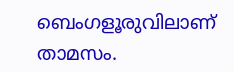ബെംഗളൂരുവിലാണ് താമസം.